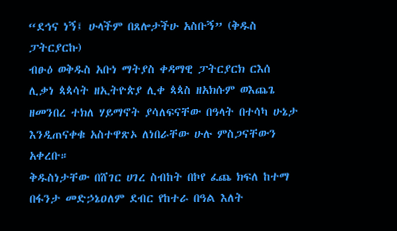“ደኅና ነኝ፤ ሁላችም በጸሎታችሁ አስቡኝ” (ቅዱስ ፓትርያርኩ)
ብፁዕ ወቅዱስ አቡነ ማትያስ ቀዳማዊ ፓትርያርክ ርእሰ ሊቃነ ጳጳሳት ዘኢትዮጵያ ሊቀ ጳጳስ ዘአክሱም ወእጨጌ ዘመንበረ ተክለ ሃይማኖት ያሳለፍናቸው በዓላት በተሳካ ሁኔታ እንዲጠናቀቁ አስተዋጽኦ ለነበራቸው ሁሉ ምስጋናቸውን አቀረቡ።
ቅዱስነታቸው በሸገር ሀገረ ስብከት በኮየ ፈጨ ክፍለ ከተማ በፋንታ መድኃኔዐለም ደብር የከተራ በዓል እለት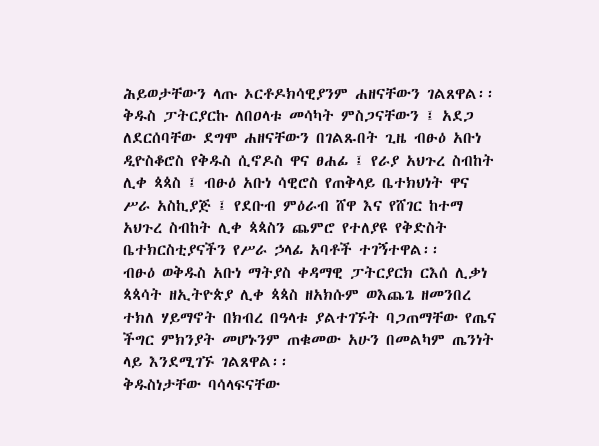ሕይወታቸውን ላጡ ኦርቶዶክሳዊያንም ሐዘናቸውን ገልጸዋል፡፡
ቅዱስ ፓትርያርኩ ለበዐላቱ መሳካት ምስጋናቸውን ፤ አደጋ ለደርሰባቸው ደግሞ ሐዘናቸውን በገልጹበት ጊዜ ብፁዕ አቡነ ዲዮስቆሮስ የቅዱስ ሲኖዶስ ዋና ፀሐፊ ፤ የራያ አህጉረ ስብከት ሊቀ ጳጳስ ፤ ብፁዕ አቡነ ሳዊሮስ የጠቅላይ ቤተክህነት ዋና ሥራ አስኪያጅ ፤ የደቡብ ምዕራብ ሸዋ እና የሸገር ከተማ አህጉረ ስብከት ሊቀ ጳጳስን ጨምሮ የተለያዩ የቅድስት ቤተክርስቲያናችን የሥራ ኃላፊ አባቶች ተገኝተዋል፡፡
ብፁዕ ወቅዱስ አቡነ ማትያስ ቀዳማዊ ፓትርያርክ ርእሰ ሊቃነ ጳጳሳት ዘኢትዮጵያ ሊቀ ጳጳስ ዘአክሱም ወእጨጌ ዘመንበረ ተክለ ሃይማኖት በክብረ በዓላቱ ያልተገኙት ባጋጠማቸው የጤና ችግር ምክንያት መሆኑንም ጠቁመው አሁን በመልካም ጤንነት ላይ እንደሚገኙ ገልጸዋል፡፡
ቅዱስነታቸው ባሳላፍናቸው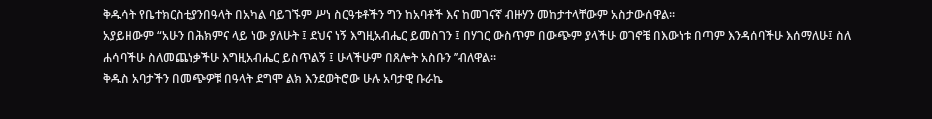ቅዱሳት የቤተክርስቲያንበዓላት በአካል ባይገኙም ሥነ ስርዓቱቶችን ግን ከአባቶች እና ከመገናኛ ብዙሃን መከታተላቸውም አስታውሰዋል፡፡
አያይዘውም “አሁን በሕክምና ላይ ነው ያለሁት ፤ ደህና ነኝ እግዚአብሔር ይመስገን ፤ በሃገር ውስጥም በውጭም ያላችሁ ወገኖቼ በእውነቱ በጣም እንዳሰባችሁ እሰማለሁ፤ ስለ ሐሳባችሁ ስለመጨነቃችሁ እግዚአብሔር ይስጥልኝ ፤ ሁላችሁም በጸሎት አስቡን ’’ብለዋል፡፡
ቅዱስ አባታችን በመጭዎቹ በዓላት ደግሞ ልክ እንደወትሮው ሁሉ አባታዊ ቡራኬ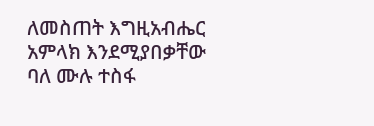ለመስጠት እግዚአብሔር አምላክ እንደሚያበቃቸው ባለ ሙሉ ተስፋ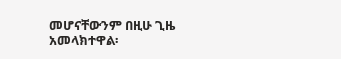መሆናቸውንም በዚሁ ጊዜ አመላክተዋል፡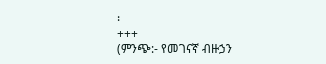፡
+++
(ምንጭ:- የመገናኛ ብዙኃን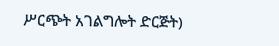ሥርጭት አገልግሎት ድርጅት)